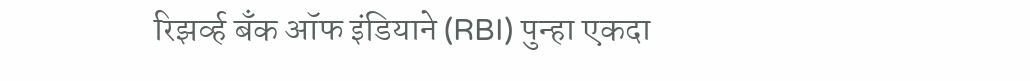रिझर्व्ह बँक ऑफ इंडियाने (RBI) पुन्हा एकदा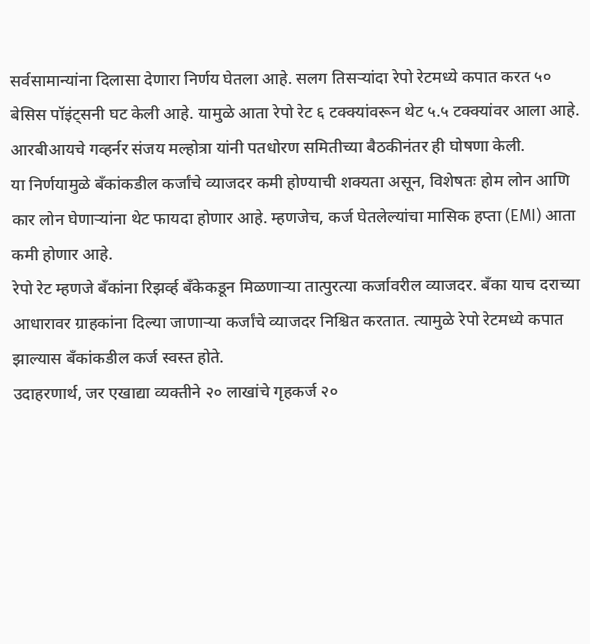सर्वसामान्यांना दिलासा देणारा निर्णय घेतला आहे. सलग तिसऱ्यांदा रेपो रेटमध्ये कपात करत ५० बेसिस पॉइंट्सनी घट केली आहे. यामुळे आता रेपो रेट ६ टक्क्यांवरून थेट ५.५ टक्क्यांवर आला आहे. आरबीआयचे गव्हर्नर संजय मल्होत्रा यांनी पतधोरण समितीच्या बैठकीनंतर ही घोषणा केली.
या निर्णयामुळे बँकांकडील कर्जांचे व्याजदर कमी होण्याची शक्यता असून, विशेषतः होम लोन आणि कार लोन घेणाऱ्यांना थेट फायदा होणार आहे. म्हणजेच, कर्ज घेतलेल्यांचा मासिक हप्ता (EMI) आता कमी होणार आहे.
रेपो रेट म्हणजे बँकांना रिझर्व्ह बँकेकडून मिळणाऱ्या तात्पुरत्या कर्जावरील व्याजदर. बँका याच दराच्या आधारावर ग्राहकांना दिल्या जाणाऱ्या कर्जांचे व्याजदर निश्चित करतात. त्यामुळे रेपो रेटमध्ये कपात झाल्यास बँकांकडील कर्ज स्वस्त होते.
उदाहरणार्थ, जर एखाद्या व्यक्तीने २० लाखांचे गृहकर्ज २०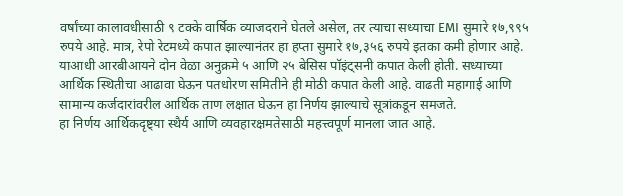वर्षांच्या कालावधीसाठी ९ टक्के वार्षिक व्याजदराने घेतले असेल, तर त्याचा सध्याचा EMI सुमारे १७,९९५ रुपये आहे. मात्र, रेपो रेटमध्ये कपात झाल्यानंतर हा हप्ता सुमारे १७,३५६ रुपये इतका कमी होणार आहे.
याआधी आरबीआयने दोन वेळा अनुक्रमे ५ आणि २५ बेसिस पॉइंट्सनी कपात केली होती. सध्याच्या आर्थिक स्थितीचा आढावा घेऊन पतधोरण समितीने ही मोठी कपात केली आहे. वाढती महागाई आणि सामान्य कर्जदारांवरील आर्थिक ताण लक्षात घेऊन हा निर्णय झाल्याचे सूत्रांकडून समजते.
हा निर्णय आर्थिकदृष्ट्या स्थैर्य आणि व्यवहारक्षमतेसाठी महत्त्वपूर्ण मानला जात आहे.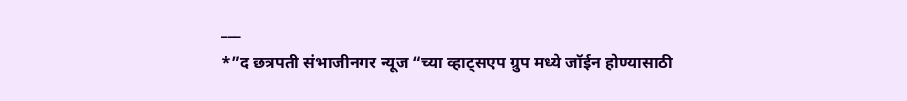___
*”द छत्रपती संभाजीनगर न्यूज “च्या व्हाट्सएप ग्रुप मध्ये जॉईन होण्यासाठी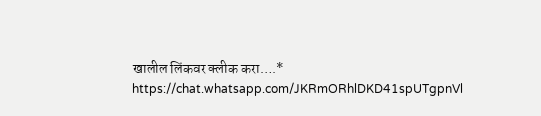खालील लिंकवर क्लीक करा….*
https://chat.whatsapp.com/JKRmORhlDKD41spUTgpnVl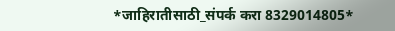*जाहिरातीसाठी_संपर्क करा 8329014805*